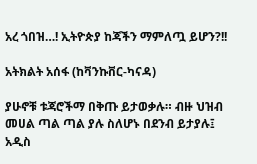አረ ጎበዝ…! ኢትዮጵያ ከጃችን ማምለጧ ይሆን?!!

አትክልት አሰፋ (ከቫንኩቨር-ካናዳ)

ያሁኖቹ ቱጃሮችማ በቅጡ ይታወቃሉ። ብዙ ህዝብ መሀል ጣል ጣል ያሉ ስለሆኑ በደንብ ይታያሉ፤ አዲስ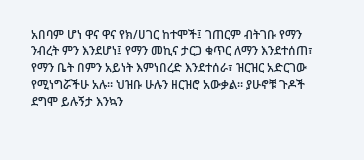አበባም ሆነ ዋና ዋና የክ/ሀገር ከተሞች፤ ገጠርም ብትገቡ የማን ንብረት ምን እንደሆነ፤ የማን መኪና ታርጋ ቁጥር ለማን እንደተሰጠ፣ የማን ቤት በምን አይነት እምነበረድ እንደተሰራ፣ ዝርዝር አድርገው የሚነግሯችሁ አሉ። ህዝቡ ሁሉን ዘርዝሮ አውቃል። ያሁኖቹ ጉዶች ደግሞ ይሉኝታ እንኳን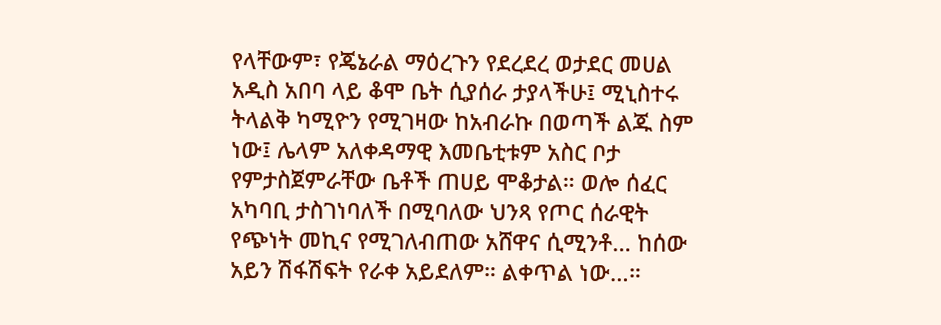የላቸውም፣ የጄኔራል ማዕረጉን የደረደረ ወታደር መሀል አዲስ አበባ ላይ ቆሞ ቤት ሲያሰራ ታያላችሁ፤ ሚኒስተሩ ትላልቅ ካሚዮን የሚገዛው ከአብራኩ በወጣች ልጁ ስም ነው፤ ሌላም አለቀዳማዊ እመቤቲቱም አስር ቦታ የምታስጀምራቸው ቤቶች ጠሀይ ሞቆታል። ወሎ ሰፈር አካባቢ ታስገነባለች በሚባለው ህንጻ የጦር ሰራዊት የጭነት መኪና የሚገለብጠው አሸዋና ሲሚንቶ… ከሰው አይን ሽፋሽፍት የራቀ አይደለም። ልቀጥል ነው…።